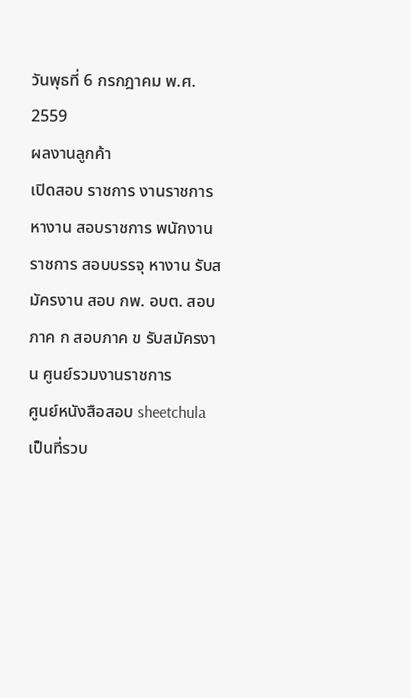วันพุธที่ 6 กรกฎาคม พ.ศ. 2559
ผลงานลูกค้า
เปิดสอบ ราชการ งานราชการ หางาน สอบราชการ พนักงานราชการ สอบบรรจุ หางาน รับสมัครงาน สอบ กพ. อบต. สอบภาค ก สอบภาค ข รับสมัครงาน ศูนย์รวมงานราชการ
ศูนย์หนังสือสอบ sheetchula เป็นที่รวบ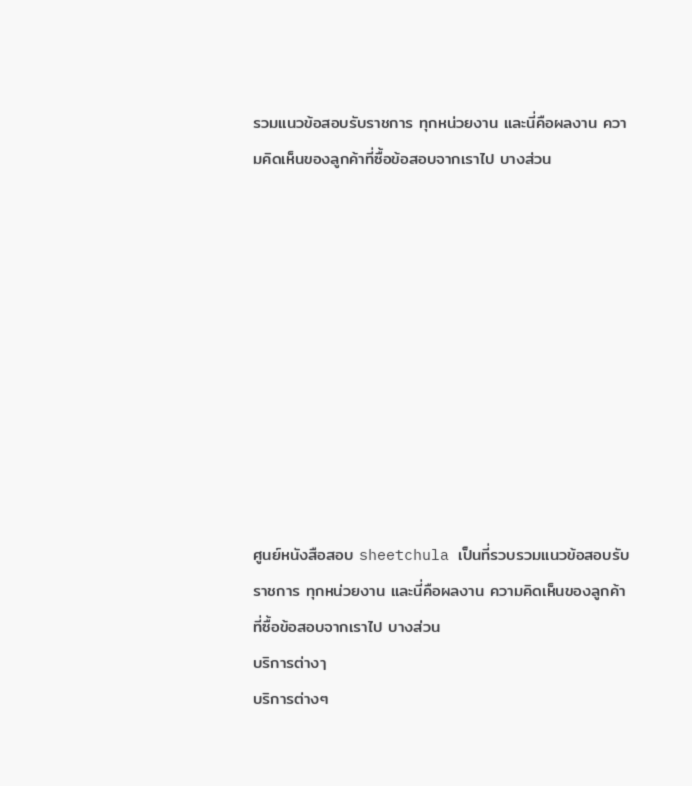รวมแนวข้อสอบรับราชการ ทุกหน่วยงาน และนี่คือผลงาน ความคิดเห็นของลูกค้าที่ซื้อข้อสอบจากเราไป บางส่วน










ศูนย์หนังสือสอบ sheetchula เป็นที่รวบรวมแนวข้อสอบรับราชการ ทุกหน่วยงาน และนี่คือผลงาน ความคิดเห็นของลูกค้าที่ซื้อข้อสอบจากเราไป บางส่วน
บริการต่างๅ
บริการต่างๆ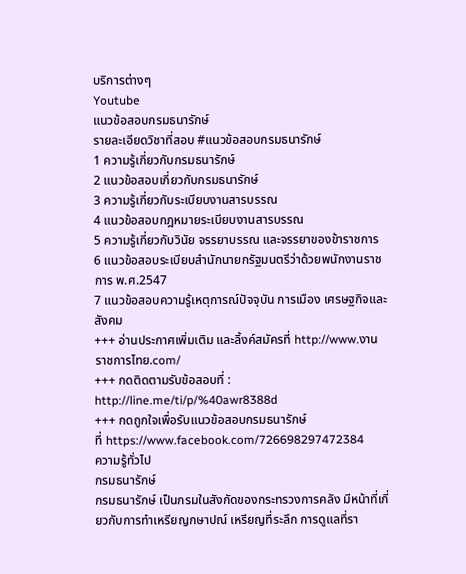บริการต่างๆ
Youtube
แนวข้อสอบกรมธนารักษ์
รายละเอียดวิชาที่สอบ #แนวข้อสอบกรมธนารักษ์
1 ความรู้เกี่ยวกับกรมธนารักษ์
2 แนวข้อสอบเกี่ยวกับกรมธนารักษ์
3 ความรู้เกี่ยวกับระเบียบงานสารบรรณ
4 แนวข้อสอบกฎหมายระเบียบงานสารบรรณ
5 ความรู้เกี่ยวกับวินัย จรรยาบรรณ และจรรยาของข้าราชการ
6 แนวข้อสอบระเบียบสำนักนายกรัฐมนตรีว่าด้วยพนักงานราชการ พ.ศ.2547
7 แนวข้อสอบความรู้เหตุการณ์ปัจจุบัน การเมือง เศรษฐกิจและสังคม
+++ อ่านประกาศเพิ่มเติม และลิ้งค์สมัครที่ http://www.งานราชการไทย.com/
+++ กดติดตามรับข้อสอบที่ : http://line.me/ti/p/%40awr8388d
+++ กดถูกใจเพื่อรับแนวข้อสอบกรมธนารักษ์
ที่ https://www.facebook.com/726698297472384
ความรู้ทั่วไป
กรมธนารักษ์
กรมธนารักษ์ เป็นกรมในสังกัดของกระทรวงการคลัง มีหน้าที่เกี่ยวกับการทำเหรียญกษาปณ์ เหรียญที่ระลึก การดูแลที่รา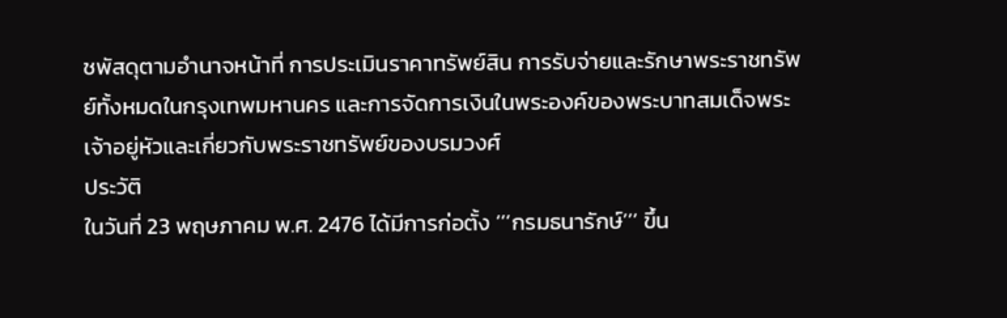ชพัสดุตามอำนาจหน้าที่ การประเมินราคาทรัพย์สิน การรับจ่ายและรักษาพระราชทรัพย์ทั้งหมดในกรุงเทพมหานคร และการจัดการเงินในพระองค์ของพระบาทสมเด็จพระเจ้าอยู่หัวและเกี่ยวกับพระราชทรัพย์ของบรมวงศ์
ประวัติ
ในวันที่ 23 พฤษภาคม พ.ศ. 2476 ได้มีการก่อตั้ง ‘’’กรมธนารักษ์’’’ ขึ้น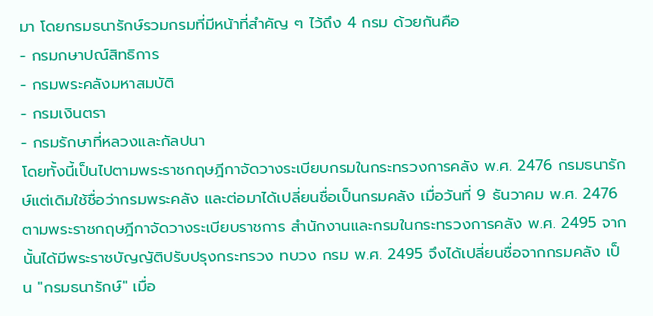มา โดยกรมธนารักษ์รวมกรมที่มีหน้าที่สำคัญ ๆ ไว้ถึง 4 กรม ด้วยกันคือ
- กรมกษาปณ์สิทธิการ
- กรมพระคลังมหาสมบัติ
- กรมเงินตรา
- กรมรักษาที่หลวงและกัลปนา
โดยทั้งนี้เป็นไปตามพระราชกฤษฎีกาจัดวางระเบียบกรมในกระทรวงการคลัง พ.ศ. 2476 กรมธนารักษ์แต่เดิมใช้ชื่อว่ากรมพระคลัง และต่อมาได้เปลี่ยนชื่อเป็นกรมคลัง เมื่อวันที่ 9 ธันวาคม พ.ศ. 2476 ตามพระราชกฤษฎีกาจัดวางระเบียบราชการ สำนักงานและกรมในกระทรวงการคลัง พ.ศ. 2495 จากนั้นได้มีพระราชบัญญัติปรับปรุงกระทรวง ทบวง กรม พ.ศ. 2495 จึงได้เปลี่ยนชื่อจากกรมคลัง เป็น "กรมธนารักษ์" เมื่อ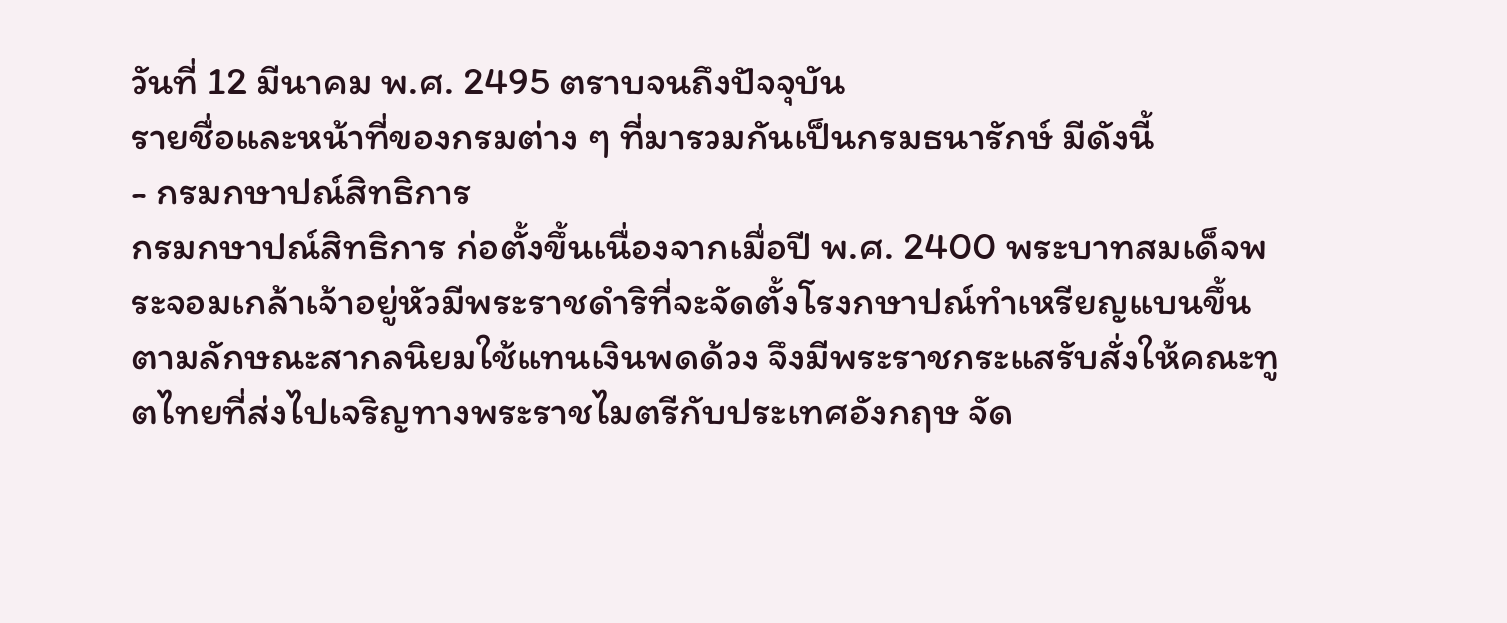วันที่ 12 มีนาคม พ.ศ. 2495 ตราบจนถึงปัจจุบัน
รายชื่อและหน้าที่ของกรมต่าง ๆ ที่มารวมกันเป็นกรมธนารักษ์ มีดังนี้
- กรมกษาปณ์สิทธิการ
กรมกษาปณ์สิทธิการ ก่อตั้งขึ้นเนื่องจากเมื่อปี พ.ศ. 2400 พระบาทสมเด็จพระจอมเกล้าเจ้าอยู่หัวมีพระราชดำริที่จะจัดตั้งโรงกษาปณ์ทำเหรียญแบนขึ้นตามลักษณะสากลนิยมใช้แทนเงินพดด้วง จึงมีพระราชกระแสรับสั่งให้คณะทูตไทยที่ส่งไปเจริญทางพระราชไมตรีกับประเทศอังกฤษ จัด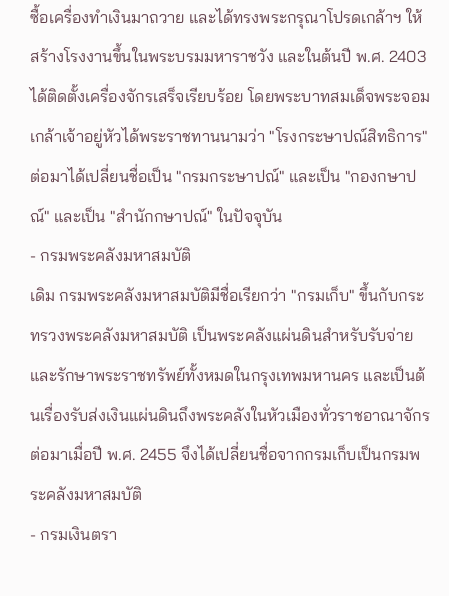ซื้อเครื่องทำเงินมาถวาย และได้ทรงพระกรุณาโปรดเกล้าฯ ให้สร้างโรงงานขึ้นในพระบรมมหาราชวัง และในต้นปี พ.ศ. 2403 ได้ติดตั้งเครื่องจักรเสร็จเรียบร้อย โดยพระบาทสมเด็จพระจอมเกล้าเจ้าอยู่หัวได้พระราชทานนามว่า "โรงกระษาปณ์สิทธิการ" ต่อมาได้เปลี่ยนชื่อเป็น "กรมกระษาปณ์" และเป็น "กองกษาปณ์" และเป็น "สำนักกษาปณ์" ในปัจจุบัน
- กรมพระคลังมหาสมบัติ
เดิม กรมพระคลังมหาสมบัติมีชื่อเรียกว่า "กรมเก็บ" ขึ้นกับกระทรวงพระคลังมหาสมบัติ เป็นพระคลังแผ่นดินสำหรับรับจ่ายและรักษาพระราชทรัพย์ทั้งหมดในกรุงเทพมหานคร และเป็นต้นเรื่องรับส่งเงินแผ่นดินถึงพระคลังในหัวเมืองทั่วราชอาณาจักร ต่อมาเมื่อปี พ.ศ. 2455 จึงได้เปลี่ยนชื่อจากกรมเก็บเป็นกรมพระคลังมหาสมบัติ
- กรมเงินตรา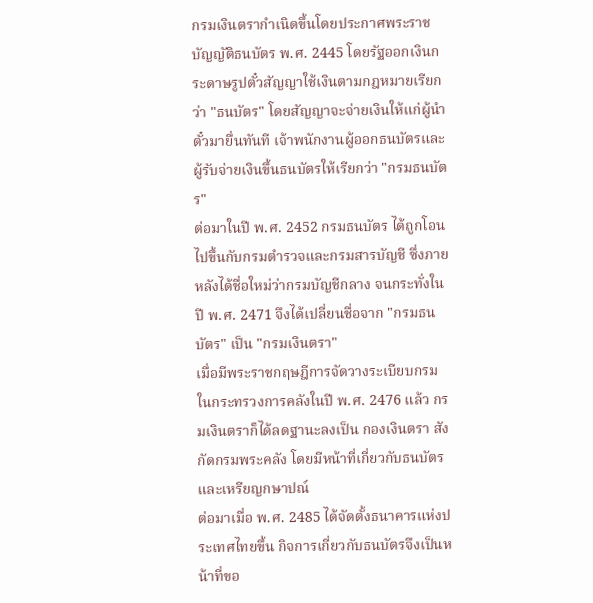กรมเงินตรากำเนิดขึ้นโดยประกาศพระราชบัญญัติธนบัตร พ.ศ. 2445 โดยรัฐออกเงินกระดาษรูปตั๋วสัญญาใช้เงินตามกฎหมายเรียกว่า "ธนบัตร" โดยสัญญาจะจ่ายเงินให้แก่ผู้นำตั๋วมายื่นทันที เจ้าพนักงานผู้ออกธนบัตรและผู้รับจ่ายเงินขึ้นธนบัตรให้เรียกว่า "กรมธนบัตร"
ต่อมาในปี พ.ศ. 2452 กรมธนบัตร ได้ถูกโอนไปขึ้นกับกรมตำรวจและกรมสารบัญชี ซึ่งภายหลังได้ชื่อใหม่ว่ากรมบัญชีกลาง จนกระทั่งในปี พ.ศ. 2471 จึงได้เปลี่ยนชื่อจาก "กรมธนบัตร" เป็น "กรมเงินตรา"
เมื่อมีพระราชกฤษฎีการจัดวางระเบียบกรมในกระทรวงการคลังในปี พ.ศ. 2476 แล้ว กรมเงินตราก็ได้ลดฐานะลงเป็น กองเงินตรา สังกัดกรมพระคลัง โดยมีหน้าที่เกี่ยวกับธนบัตรและเหรียญกษาปณ์
ต่อมาเมื่อ พ.ศ. 2485 ได้จัดตั้งธนาคารแห่งประเทศไทยขึ้น กิจการเกี่ยวกับธนบัตรจึงเป็นหน้าที่ขอ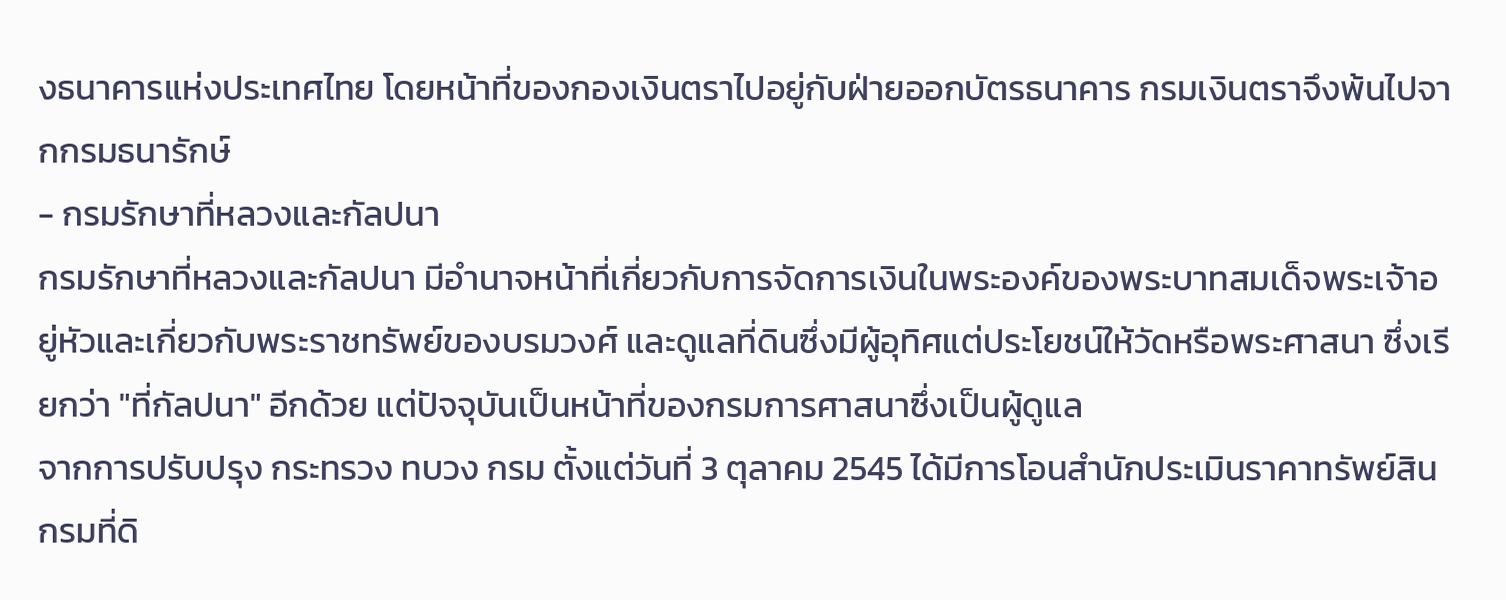งธนาคารแห่งประเทศไทย โดยหน้าที่ของกองเงินตราไปอยู่กับฝ่ายออกบัตรธนาคาร กรมเงินตราจึงพ้นไปจากกรมธนารักษ์
- กรมรักษาที่หลวงและกัลปนา
กรมรักษาที่หลวงและกัลปนา มีอำนาจหน้าที่เกี่ยวกับการจัดการเงินในพระองค์ของพระบาทสมเด็จพระเจ้าอยู่หัวและเกี่ยวกับพระราชทรัพย์ของบรมวงศ์ และดูแลที่ดินซึ่งมีผู้อุทิศแต่ประโยชน์ให้วัดหรือพระศาสนา ซึ่งเรียกว่า "ที่กัลปนา" อีกด้วย แต่ปัจจุบันเป็นหน้าที่ของกรมการศาสนาซึ่งเป็นผู้ดูแล
จากการปรับปรุง กระทรวง ทบวง กรม ตั้งแต่วันที่ 3 ตุลาคม 2545 ได้มีการโอนสำนักประเมินราคาทรัพย์สิน กรมที่ดิ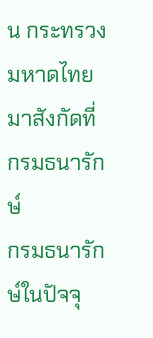น กระทรวงมหาดไทย มาสังกัดที่กรมธนารักษ์
กรมธนารักษ์ในปัจจุ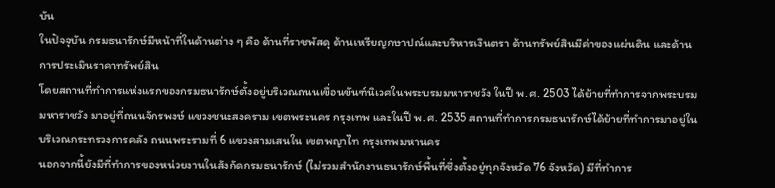บัน
ในปัจจุบัน กรมธนารักษ์มีหน้าที่ในด้านต่าง ๆ คือ ด้านที่ราชพัสดุ ด้านเหรียญกษาปณ์และบริหารเงินตรา ด้านทรัพย์สินมีค่าของแผ่นดิน และด้านการประเมินราคาทรัพย์สิน
โดยสถานที่ทำการแห่งแรกของกรมธนารักษ์ตั้งอยู่บริเวณถนนเขื่อนขันฑ์นิเวศในพระบรมมหาราชวัง ในปี พ.ศ. 2503 ได้ย้ายที่ทำการจากพระบรมมหาราชวัง มาอยู่ที่ถนนจักรพงษ์ แขวงชนะสงคราม เขตพระนคร กรุงเทพ และในปี พ.ศ. 2535 สถานที่ทำการกรมธนารักษ์ได้ย้ายที่ทำการมาอยู่ในบริเวณกระทรวงการคลัง ถนนพระรามที่ 6 แขวงสามเสนใน เขตพญาไท กรุงเทพมหานคร
นอกจากนี้ยังมีที่ทำการของหน่วยงานในสังกัดกรมธนารักษ์ (ไม่รวมสำนักงานธนารักษ์พื้นที่ซึ่งตั้งอยู่ทุกจังหวัด 76 จังหวัด) มีที่ทำการ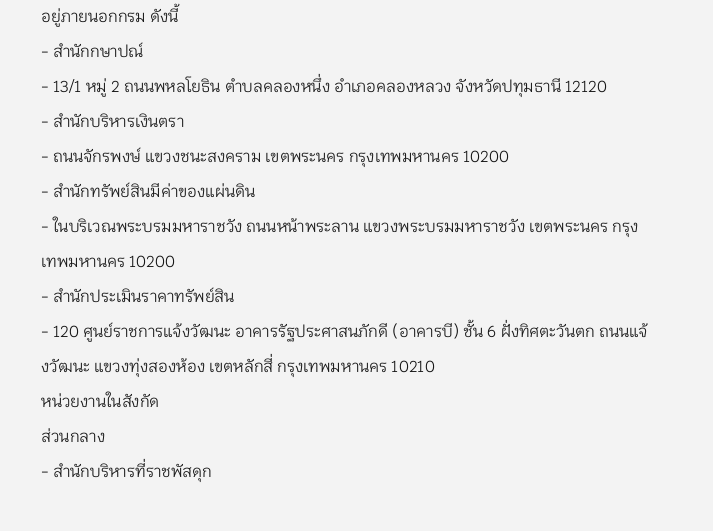อยู่ภายนอกกรม ดังนี้
- สำนักกษาปณ์
- 13/1 หมู่ 2 ถนนพหลโยธิน ตำบลคลองหนึ่ง อำเภอคลองหลวง จังหวัดปทุมธานี 12120
- สำนักบริหารเงินตรา
- ถนนจักรพงษ์ แขวงชนะสงคราม เขตพระนคร กรุงเทพมหานคร 10200
- สำนักทรัพย์สินมีค่าของแผ่นดิน
- ในบริเวณพระบรมมหาราชวัง ถนนหน้าพระลาน แขวงพระบรมมหาราชวัง เขตพระนคร กรุงเทพมหานคร 10200
- สำนักประเมินราคาทรัพย์สิน
- 120 ศูนย์ราชการแจ้งวัฒนะ อาคารรัฐประศาสนภักดี (อาคารบี) ชั้น 6 ฝั่งทิศตะวันตก ถนนแจ้งวัฒนะ แขวงทุ่งสองห้อง เขตหลักสี่ กรุงเทพมหานคร 10210
หน่วยงานในสังกัด
ส่วนกลาง
- สำนักบริหารที่ราชพัสดุก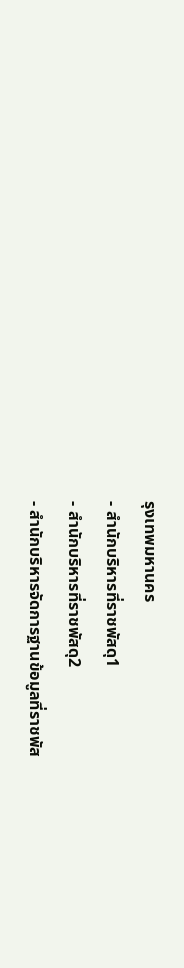รุงเทพมหานคร
- สำนักบริหารที่ราชพัสดุ1
- สำนักบริหารที่ราชพัสดุ2
- สำนักบริหารจัดการฐานข้อมูลที่ราชพัส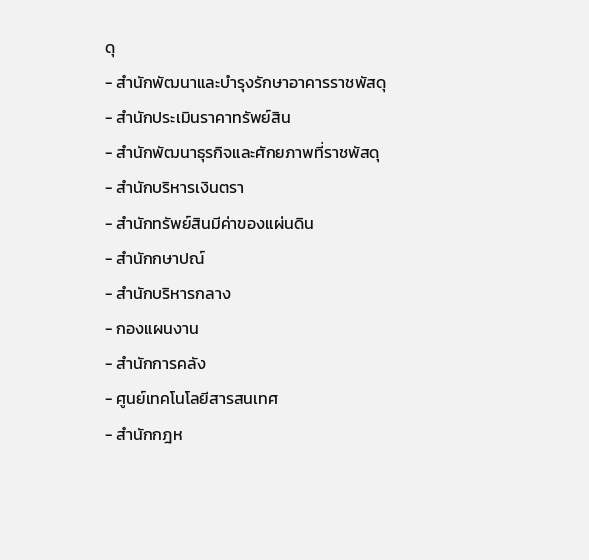ดุ
- สำนักพัฒนาและบำรุงรักษาอาคารราชพัสดุ
- สำนักประเมินราคาทรัพย์สิน
- สำนักพัฒนาธุรกิจและศักยภาพที่ราชพัสดุ
- สำนักบริหารเงินตรา
- สำนักทรัพย์สินมีค่าของแผ่นดิน
- สำนักกษาปณ์
- สำนักบริหารกลาง
- กองแผนงาน
- สำนักการคลัง
- ศูนย์เทคโนโลยีสารสนเทศ
- สำนักกฎห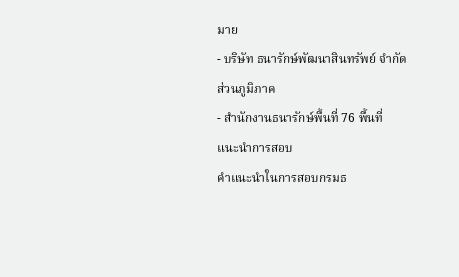มาย
- บริษัท ธนารักษ์พัฒนาสินทรัพย์ จำกัด
ส่วนภูมิภาค
- สำนักงานธนารักษ์พื้นที่ 76 พื้นที่
แนะนำการสอบ
คำแนะนำในการสอบกรมธ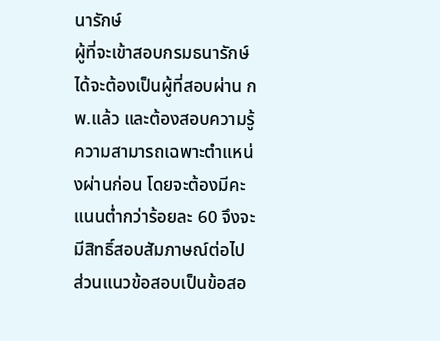นารักษ์
ผู้ที่จะเข้าสอบกรมธนารักษ์ได้จะต้องเป็นผู้ที่สอบผ่าน กพ.แล้ว และต้องสอบความรู้ความสามารถเฉพาะตำแหน่งผ่านก่อน โดยจะต้องมีคะแนนต่ำกว่าร้อยละ 60 จึงจะมีสิทธิ์สอบสัมภาษณ์ต่อไป ส่วนแนวข้อสอบเป็นข้อสอ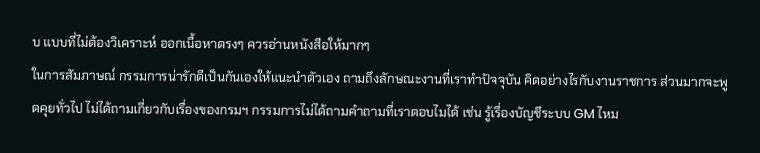บ แบบที่ไม่ต้องวิเคราะห์ ออกเนื้อหาตรงๆ ควรอ่านหนังสือให้มากๆ
ในการสัมภาษณ์ กรรมการน่ารักดีเป็นกันเองให้แนะนำตัวเอง ถามถึงลักษณะงานที่เราทำปัจจุบัน คิดอย่างไรกับงานราชการ ส่วนมากจะพูดคุยทั่วไป ไม่ได้ถามเกี่ยวกับเรื่องของกรมฯ กรรมการไม่ได้ถามคำถามที่เราตอบไมได้ เช่น รู้เรื่องบัญชีระบบ GM ไหม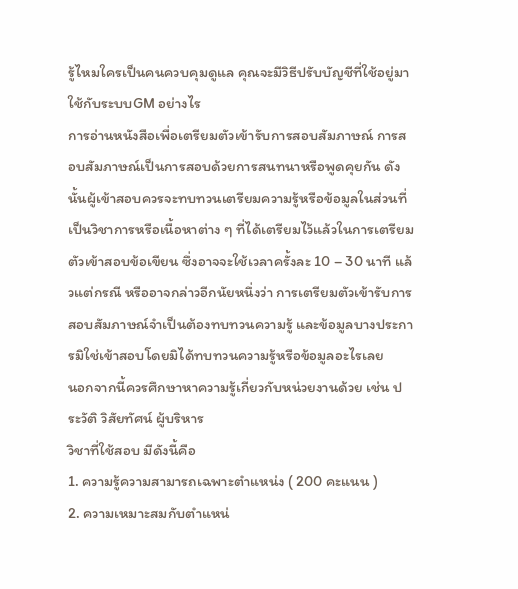รู้ไหมใครเป็นคนควบคุมดูแล คุณจะมีวิธีปรับบัญชีที่ใช้อยู่มาใช้กับระบบGM อย่างไร
การอ่านหนังสือเพื่อเตรียมตัวเข้ารับการสอบสัมภาษณ์ การสอบสัมภาษณ์เป็นการสอบด้วยการสนทนาหรือพูดคุยกัน ดังนั้นผู้เข้าสอบควรจะทบทวนเตรียมความรู้หรือข้อมูลในส่วนที่เป็นวิชาการหรือเนื้อหาต่าง ๆ ที่ได้เตรียมไว้แล้วในการเตรียมตัวเข้าสอบข้อเขียน ซึ่งอาจจะใช้เวลาครั้งละ 10 – 30 นาที แล้วแต่กรณี หรืออาจกล่าวอีกนัยหนึ่งว่า การเตรียมตัวเข้ารับการสอบสัมภาษณ์จำเป็นต้องทบทวนความรู้ และข้อมูลบางประการมิใช่เข้าสอบโดยมิได้ทบทวนความรู้หรือข้อมูลอะไรเลย
นอกจากนี้ควรศึกษาหาความรู้เกี่ยวกับหน่วยงานด้วย เช่น ประวัติ วิสัยทัศน์ ผู้บริหาร
วิชาที่ใช้สอบ มีดังนี้คือ
1. ความรู้ความสามารถเฉพาะตำแหน่ง ( 200 คะแนน )
2. ความเหมาะสมกับตำแหน่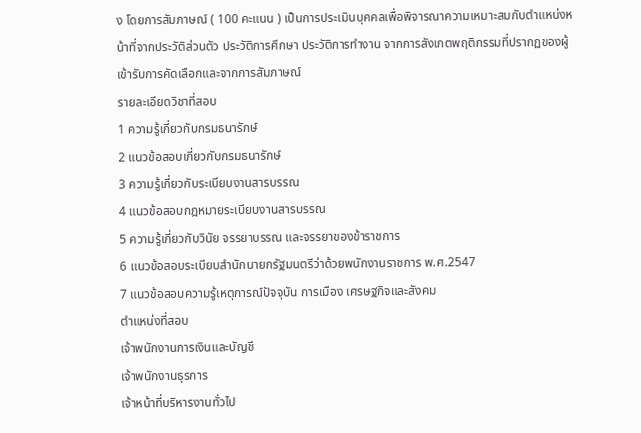ง โดยการสัมภาษณ์ ( 100 คะแนน ) เป็นการประเมินบุคคลเพื่อพิจารณาความเหมาะสมกับตำแหน่งหน้าที่จากประวัติส่วนตัว ประวัติการศึกษา ประวัติการทำงาน จากการสังเกตพฤติกรรมที่ปรากฏของผู้เข้ารับการคัดเลือกและจากการสัมภาษณ์
รายละเอียดวิชาที่สอบ
1 ความรู้เกี่ยวกับกรมธนารักษ์
2 แนวข้อสอบเกี่ยวกับกรมธนารักษ์
3 ความรู้เกี่ยวกับระเบียบงานสารบรรณ
4 แนวข้อสอบกฎหมายระเบียบงานสารบรรณ
5 ความรู้เกี่ยวกับวินัย จรรยาบรรณ และจรรยาของข้าราชการ
6 แนวข้อสอบระเบียบสำนักนายกรัฐมนตรีว่าด้วยพนักงานราชการ พ.ศ.2547
7 แนวข้อสอบความรู้เหตุการณ์ปัจจุบัน การเมือง เศรษฐกิจและสังคม
ตำแหน่งที่สอบ
เจ้าพนักงานการเงินและบัญชี
เจ้าพนักงานธุรการ
เจ้าหน้าที่บริหารงานทั่วไป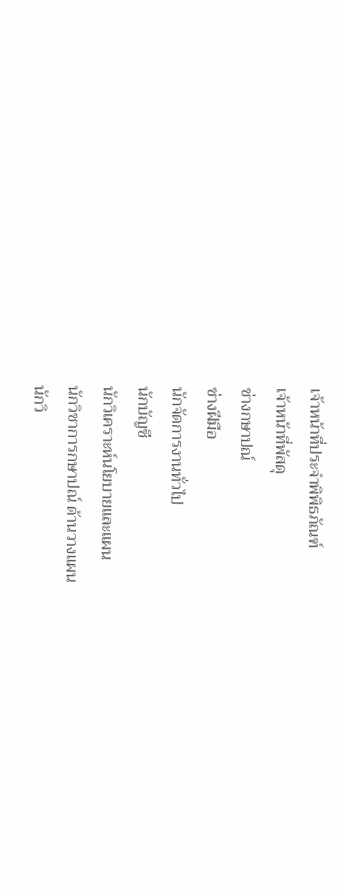เจ้าหน้าที่ประจำพิพิธภัณฑ์
เจ้าหน้าที่พัสดุ
ช่างกษาปณ์
ช่างฝีมือ
นักจัดการงานทั่วไป
นักบัญชี
นักวิเคราะห์นโยบายและแผน
นักวิชาการกษาปณ์ ด้านวางแผน
นักวิ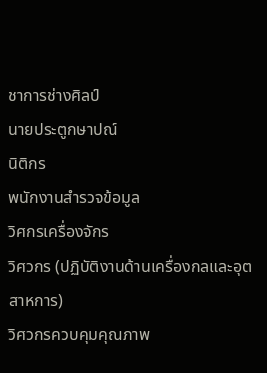ชาการช่างศิลป์
นายประตูกษาปณ์
นิติกร
พนักงานสำรวจข้อมูล
วิศกรเครื่องจักร
วิศวกร (ปฏิบัติงานด้านเครื่องกลและอุตสาหการ)
วิศวกรควบคุมคุณภาพ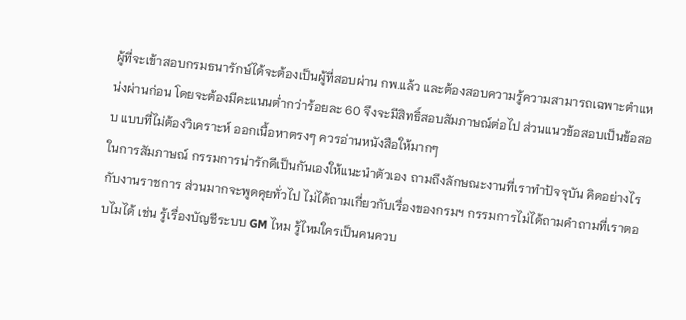ผู้ที่จะเข้าสอบกรมธนารักษ์ได้จะต้องเป็นผู้ที่สอบผ่าน กพ.แล้ว และต้องสอบความรู้ความสามารถเฉพาะตำแหน่งผ่านก่อน โดยจะต้องมีคะแนนต่ำกว่าร้อยละ 60 จึงจะมีสิทธิ์สอบสัมภาษณ์ต่อไป ส่วนแนวข้อสอบเป็นข้อสอบ แบบที่ไม่ต้องวิเคราะห์ ออกเนื้อหาตรงๆ ควรอ่านหนังสือให้มากๆ
ในการสัมภาษณ์ กรรมการน่ารักดีเป็นกันเองให้แนะนำตัวเอง ถามถึงลักษณะงานที่เราทำปัจจุบัน คิดอย่างไรกับงานราชการ ส่วนมากจะพูดคุยทั่วไป ไม่ได้ถามเกี่ยวกับเรื่องของกรมฯ กรรมการไม่ได้ถามคำถามที่เราตอบไมได้ เช่น รู้เรื่องบัญชีระบบ GM ไหม รู้ไหมใครเป็นคนควบ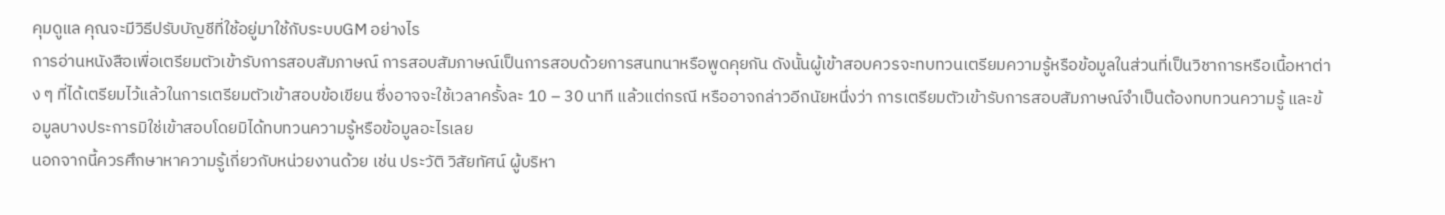คุมดูแล คุณจะมีวิธีปรับบัญชีที่ใช้อยู่มาใช้กับระบบGM อย่างไร
การอ่านหนังสือเพื่อเตรียมตัวเข้ารับการสอบสัมภาษณ์ การสอบสัมภาษณ์เป็นการสอบด้วยการสนทนาหรือพูดคุยกัน ดังนั้นผู้เข้าสอบควรจะทบทวนเตรียมความรู้หรือข้อมูลในส่วนที่เป็นวิชาการหรือเนื้อหาต่าง ๆ ที่ได้เตรียมไว้แล้วในการเตรียมตัวเข้าสอบข้อเขียน ซึ่งอาจจะใช้เวลาครั้งละ 10 – 30 นาที แล้วแต่กรณี หรืออาจกล่าวอีกนัยหนึ่งว่า การเตรียมตัวเข้ารับการสอบสัมภาษณ์จำเป็นต้องทบทวนความรู้ และข้อมูลบางประการมิใช่เข้าสอบโดยมิได้ทบทวนความรู้หรือข้อมูลอะไรเลย
นอกจากนี้ควรศึกษาหาความรู้เกี่ยวกับหน่วยงานด้วย เช่น ประวัติ วิสัยทัศน์ ผู้บริหา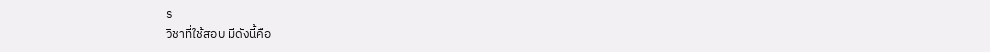ร
วิชาที่ใช้สอบ มีดังนี้คือ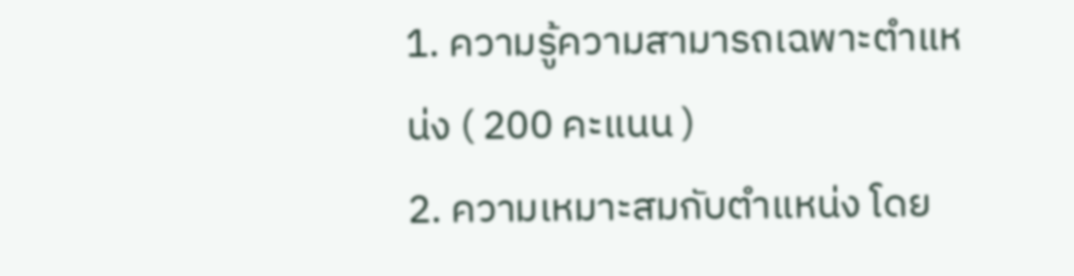1. ความรู้ความสามารถเฉพาะตำแหน่ง ( 200 คะแนน )
2. ความเหมาะสมกับตำแหน่ง โดย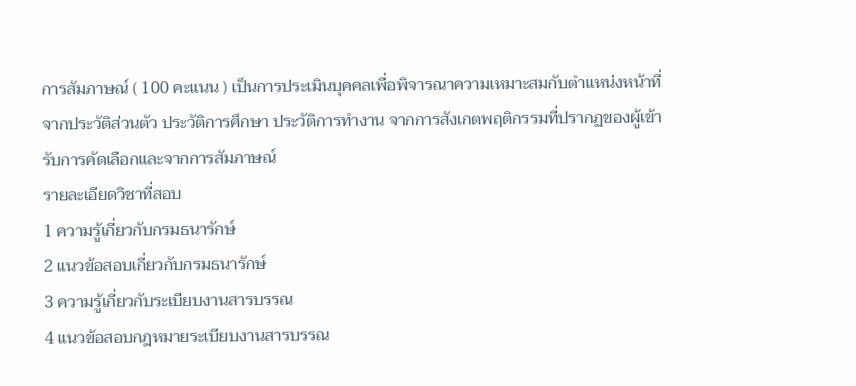การสัมภาษณ์ ( 100 คะแนน ) เป็นการประเมินบุคคลเพื่อพิจารณาความเหมาะสมกับตำแหน่งหน้าที่จากประวัติส่วนตัว ประวัติการศึกษา ประวัติการทำงาน จากการสังเกตพฤติกรรมที่ปรากฏของผู้เข้ารับการคัดเลือกและจากการสัมภาษณ์
รายละเอียดวิชาที่สอบ
1 ความรู้เกี่ยวกับกรมธนารักษ์
2 แนวข้อสอบเกี่ยวกับกรมธนารักษ์
3 ความรู้เกี่ยวกับระเบียบงานสารบรรณ
4 แนวข้อสอบกฎหมายระเบียบงานสารบรรณ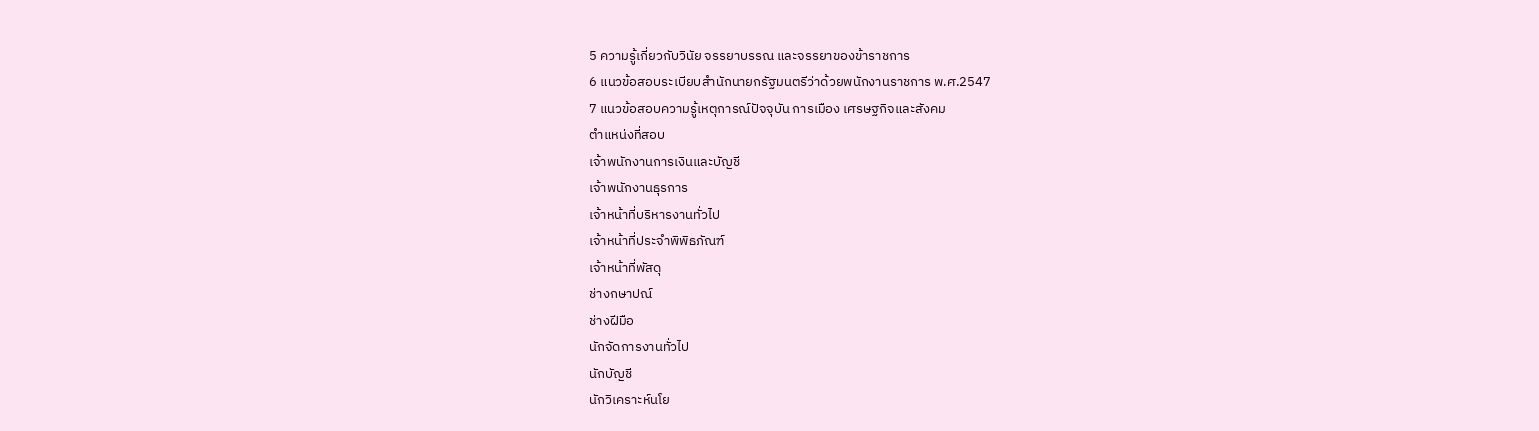5 ความรู้เกี่ยวกับวินัย จรรยาบรรณ และจรรยาของข้าราชการ
6 แนวข้อสอบระเบียบสำนักนายกรัฐมนตรีว่าด้วยพนักงานราชการ พ.ศ.2547
7 แนวข้อสอบความรู้เหตุการณ์ปัจจุบัน การเมือง เศรษฐกิจและสังคม
ตำแหน่งที่สอบ
เจ้าพนักงานการเงินและบัญชี
เจ้าพนักงานธุรการ
เจ้าหน้าที่บริหารงานทั่วไป
เจ้าหน้าที่ประจำพิพิธภัณฑ์
เจ้าหน้าที่พัสดุ
ช่างกษาปณ์
ช่างฝีมือ
นักจัดการงานทั่วไป
นักบัญชี
นักวิเคราะห์นโย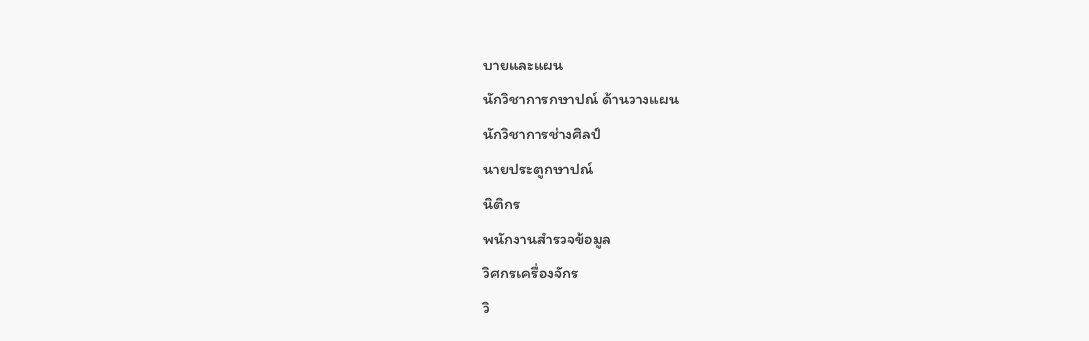บายและแผน
นักวิชาการกษาปณ์ ด้านวางแผน
นักวิชาการช่างศิลป์
นายประตูกษาปณ์
นิติกร
พนักงานสำรวจข้อมูล
วิศกรเครื่องจักร
วิ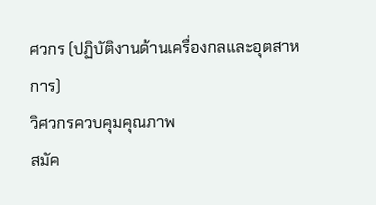ศวกร (ปฏิบัติงานด้านเครื่องกลและอุตสาหการ)
วิศวกรควบคุมคุณภาพ
สมัค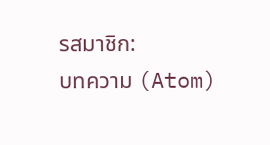รสมาชิก:
บทความ (Atom)